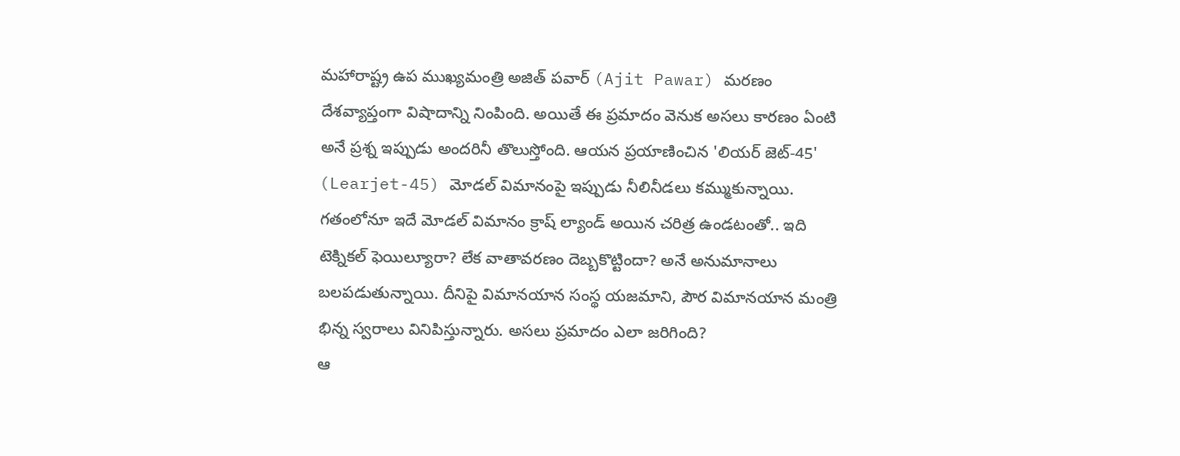మహారాష్ట్ర ఉప ముఖ్యమంత్రి అజిత్ పవార్ (Ajit Pawar) మరణం దేశవ్యాప్తంగా విషాదాన్ని నింపింది. అయితే ఈ ప్రమాదం వెనుక అసలు కారణం ఏంటి అనే ప్రశ్న ఇప్పుడు అందరినీ తొలుస్తోంది. ఆయన ప్రయాణించిన 'లియర్ జెట్-45' (Learjet-45) మోడల్ విమానంపై ఇప్పుడు నీలినీడలు కమ్ముకున్నాయి. గతంలోనూ ఇదే మోడల్ విమానం క్రాష్ ల్యాండ్ అయిన చరిత్ర ఉండటంతో.. ఇది టెక్నికల్ ఫెయిల్యూరా? లేక వాతావరణం దెబ్బకొట్టిందా? అనే అనుమానాలు బలపడుతున్నాయి. దీనిపై విమానయాన సంస్థ యజమాని, పౌర విమానయాన మంత్రి భిన్న స్వరాలు వినిపిస్తున్నారు. అసలు ప్రమాదం ఎలా జరిగింది?
ఆ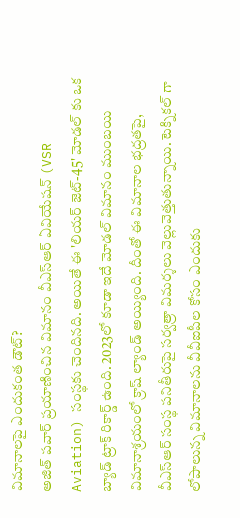విమానాలపై ఎందుకంత డౌట్?
అజిత్ పవార్ ప్రయాణించిన విమానం వీఎస్ఆర్ ఏవియేషన్ (VSR Aviation) సంస్థకు చెందినది. అయితే ఈ 'లియర్ జెట్-45' మోడల్ కు ఒక బ్యాడ్ ట్రాక్ రికార్డ్ ఉంది. 2023లో కూడా ఇదే మోడల్ విమానం ముంబయి విమానాశ్రయంలో క్రాష్ ల్యాండ్ అయ్యింది. దీంతో ఈ విమానాల భద్రతపై, వీఎస్ఆర్ సంస్థ పనితీరుపై సర్వత్రా విమర్శలు వెల్లువెత్తుతున్నాయి. టెక్నికల్ గా లోపాలున్న విమానాలను వీవీఐపీల కోసం ఎందుకు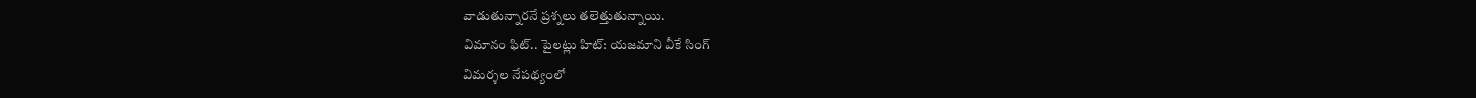వాడుతున్నారనే ప్రశ్నలు తలెత్తుతున్నాయి.
విమానం ఫిట్.. పైలట్లు హిట్: యజమాని వీకే సింగ్
విమర్శల నేపథ్యంలో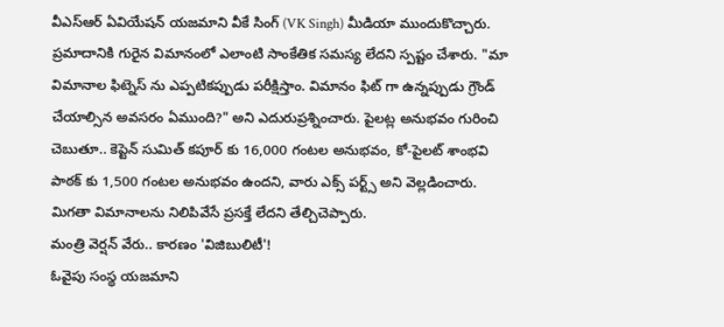వీఎస్ఆర్ ఏవియేషన్ యజమాని వీకే సింగ్ (VK Singh) మీడియా ముందుకొచ్చారు. ప్రమాదానికి గురైన విమానంలో ఎలాంటి సాంకేతిక సమస్య లేదని స్పష్టం చేశారు. "మా విమానాల ఫిట్నెస్ ను ఎప్పటికప్పుడు పరీక్షిస్తాం. విమానం ఫిట్ గా ఉన్నప్పుడు గ్రౌండ్ చేయాల్సిన అవసరం ఏముంది?" అని ఎదురుప్రశ్నించారు. పైలట్ల అనుభవం గురించి చెబుతూ.. కెప్టెన్ సుమిత్ కపూర్ కు 16,000 గంటల అనుభవం, కో-పైలట్ శాంభవి పాఠక్ కు 1,500 గంటల అనుభవం ఉందని, వారు ఎక్స్ పర్ట్స్ అని వెల్లడించారు. మిగతా విమానాలను నిలిపివేసే ప్రసక్తే లేదని తేల్చిచెప్పారు.
మంత్రి వెర్షన్ వేరు.. కారణం 'విజిబులిటీ'!
ఓవైపు సంస్థ యజమాని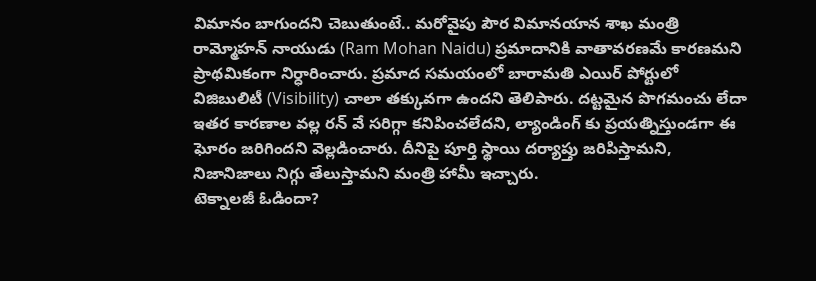విమానం బాగుందని చెబుతుంటే.. మరోవైపు పౌర విమానయాన శాఖ మంత్రి రామ్మోహన్ నాయుడు (Ram Mohan Naidu) ప్రమాదానికి వాతావరణమే కారణమని ప్రాథమికంగా నిర్ధారించారు. ప్రమాద సమయంలో బారామతి ఎయిర్ పోర్టులో విజిబులిటీ (Visibility) చాలా తక్కువగా ఉందని తెలిపారు. దట్టమైన పొగమంచు లేదా ఇతర కారణాల వల్ల రన్ వే సరిగ్గా కనిపించలేదని, ల్యాండింగ్ కు ప్రయత్నిస్తుండగా ఈ ఘోరం జరిగిందని వెల్లడించారు. దీనిపై పూర్తి స్థాయి దర్యాప్తు జరిపిస్తామని, నిజానిజాలు నిగ్గు తేలుస్తామని మంత్రి హామీ ఇచ్చారు.
టెక్నాలజీ ఓడిందా?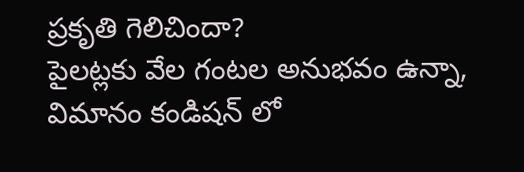ప్రకృతి గెలిచిందా?
పైలట్లకు వేల గంటల అనుభవం ఉన్నా, విమానం కండిషన్ లో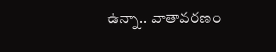ఉన్నా.. వాతావరణం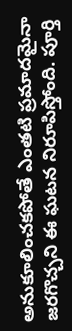అనుకూలించకపోతే ఎంతటి ప్రమాదమైనా జరగొచ్చని ఈ ఘటన నిరూపిస్తోంది. పూర్తి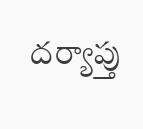దర్యాప్తు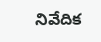నివేదిక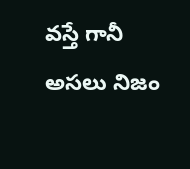వస్తే గానీ అసలు నిజం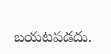బయటపడదు.